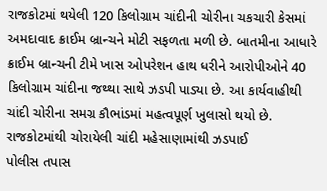રાજકોટમાં થયેલી 120 કિલોગ્રામ ચાંદીની ચોરીના ચકચારી કેસમાં અમદાવાદ ક્રાઈમ બ્રાન્ચને મોટી સફળતા મળી છે. બાતમીના આધારે ક્રાઈમ બ્રાન્ચની ટીમે ખાસ ઓપરેશન હાથ ધરીને આરોપીઓને 40 કિલોગ્રામ ચાંદીના જથ્થા સાથે ઝડપી પાડ્યા છે. આ કાર્યવાહીથી ચાંદી ચોરીના સમગ્ર કૌભાંડમાં મહત્વપૂર્ણ ખુલાસો થયો છે.
રાજકોટમાંથી ચોરાયેલી ચાંદી મહેસાણામાંથી ઝડપાઈ
પોલીસ તપાસ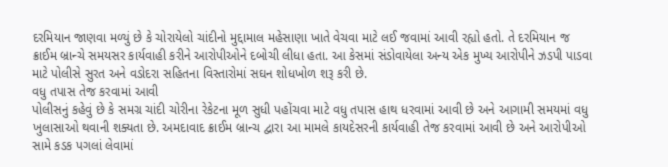દરમિયાન જાણવા મળ્યું છે કે ચોરાયેલો ચાંદીનો મુદ્દામાલ મહેસાણા ખાતે વેચવા માટે લઈ જવામાં આવી રહ્યો હતો. તે દરમિયાન જ ક્રાઈમ બ્રાન્ચે સમયસર કાર્યવાહી કરીને આરોપીઓને દબોચી લીધા હતા. આ કેસમાં સંડોવાયેલા અન્ય એક મુખ્ય આરોપીને ઝડપી પાડવા માટે પોલીસે સુરત અને વડોદરા સહિતના વિસ્તારોમાં સઘન શોધખોળ શરૂ કરી છે.
વધુ તપાસ તેજ કરવામાં આવી
પોલીસનું કહેવું છે કે સમગ્ર ચાંદી ચોરીના રેકેટના મૂળ સુધી પહોંચવા માટે વધુ તપાસ હાથ ધરવામાં આવી છે અને આગામી સમયમાં વધુ ખુલાસાઓ થવાની શક્યતા છે. અમદાવાદ ક્રાઈમ બ્રાન્ચ દ્વારા આ મામલે કાયદેસરની કાર્યવાહી તેજ કરવામાં આવી છે અને આરોપીઓ સામે કડક પગલાં લેવામાં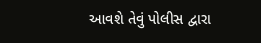આવશે તેવું પોલીસ દ્વારા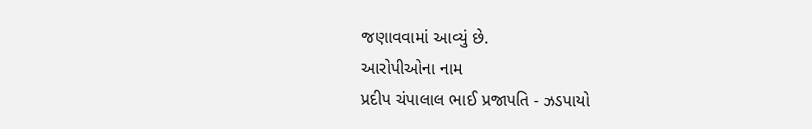જણાવવામાં આવ્યું છે.
આરોપીઓના નામ
પ્રદીપ ચંપાલાલ ભાઈ પ્રજાપતિ - ઝડપાયો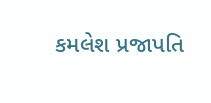કમલેશ પ્રજાપતિ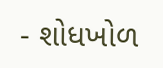- શોધખોળ